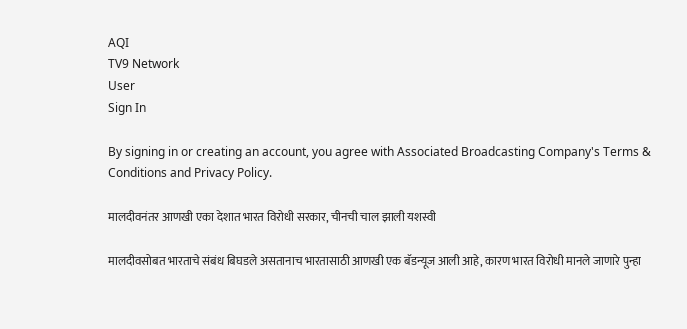AQI
TV9 Network
User
Sign In

By signing in or creating an account, you agree with Associated Broadcasting Company's Terms & Conditions and Privacy Policy.

मालदीवनंतर आणखी एका देशात भारत विरोधी सरकार, चीनची चाल झाली यशस्वी

मालदीवसोबत भारताचे संबंध बिघडले असतानाच भारतासाठी आणखी एक बॅडन्यूज आली आहे, कारण भारत विरोधी मानले जाणारे पुन्हा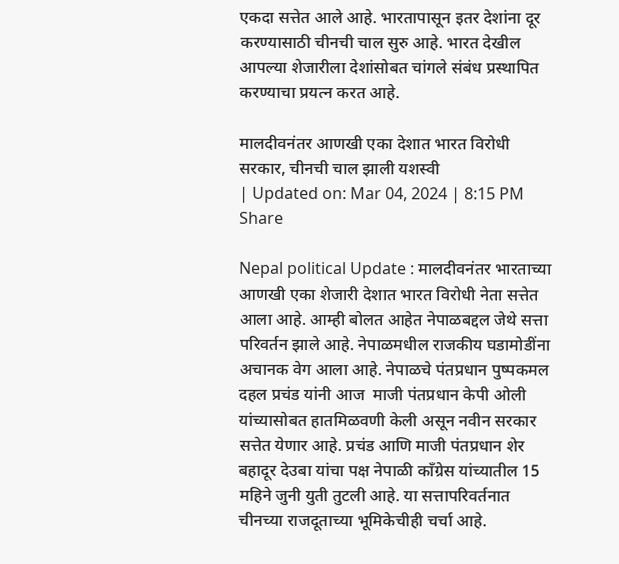एकदा सत्तेत आले आहे. भारतापासून इतर देशांना दूर करण्यासाठी चीनची चाल सुरु आहे. भारत देखील आपल्या शेजारीला देशांसोबत चांगले संबंध प्रस्थापित करण्याचा प्रयत्न करत आहे.

मालदीवनंतर आणखी एका देशात भारत विरोधी सरकार, चीनची चाल झाली यशस्वी
| Updated on: Mar 04, 2024 | 8:15 PM
Share

Nepal political Update : मालदीवनंतर भारताच्या आणखी एका शेजारी देशात भारत विरोधी नेता सत्तेत आला आहे. आम्ही बोलत आहेत नेपाळबद्दल जेथे सत्ता परिवर्तन झाले आहे. नेपाळमधील राजकीय घडामोडींना अचानक वेग आला आहे. नेपाळचे पंतप्रधान पुष्पकमल दहल प्रचंड यांनी आज  माजी पंतप्रधान केपी ओली यांच्यासोबत हातमिळवणी केली असून नवीन सरकार सत्तेत येणार आहे. प्रचंड आणि माजी पंतप्रधान शेर बहादूर देउबा यांचा पक्ष नेपाळी काँग्रेस यांच्यातील 15 महिने जुनी युती तुटली आहे. या सत्तापरिवर्तनात चीनच्या राजदूताच्या भूमिकेचीही चर्चा आहे.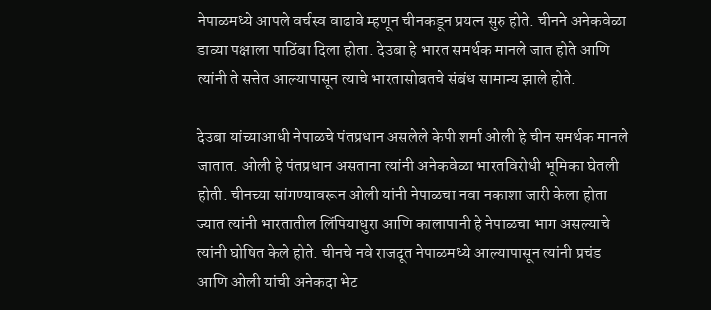नेपाळमध्ये आपले वर्चस्व वाढावे म्हणून चीनकडून प्रयत्न सुरु होते. चीनने अनेकवेळा डाव्या पक्षाला पाठिंबा दिला होता. देउबा हे भारत समर्थक मानले जात होते आणि त्यांनी ते सत्तेत आल्यापासून त्याचे भारतासोबतचे संबंध सामान्य झाले होते.

देउबा यांच्याआधी नेपाळचे पंतप्रधान असलेले केपी शर्मा ओली हे चीन समर्थक मानले जातात. ओली हे पंतप्रधान असताना त्यांनी अनेकवेळा भारतविरोधी भूमिका घेतली होती. चीनच्या सांगण्यावरून ओली यांनी नेपाळचा नवा नकाशा जारी केला होता ज्यात त्यांनी भारतातील लिंपियाधुरा आणि कालापानी हे नेपाळचा भाग असल्याचे त्यांनी घोषित केले होते. चीनचे नवे राजदूत नेपाळमध्ये आल्यापासून त्यांनी प्रचंड आणि ओली यांची अनेकदा भेट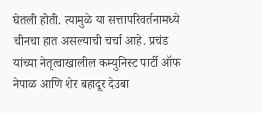घेतली होती. त्यामुळे या सत्तापरिवर्तनामध्ये चीनचा हात असल्याची चर्चा आहे. प्रचंड यांच्या नेतृत्वाखालील कम्युनिस्ट पार्टी ऑफ नेपाळ आणि शेर बहादूर देउबा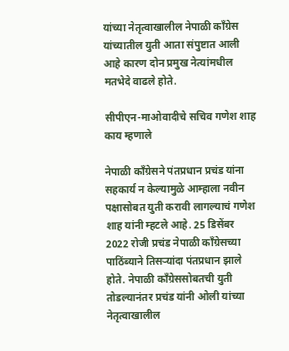यांच्या नेतृत्वाखालील नेपाळी काँग्रेस यांच्यातील युती आता संपुष्टात आली आहे कारण दोन प्रमुख नेत्यांमधील मतभेदे वाढले होते.

सीपीएन-माओवादीचे सचिव गणेश शाह काय म्हणाले

नेपाळी काँग्रेसने पंतप्रधान प्रचंड यांना सहकार्य न केल्यामुळे आम्हाला नवीन पक्षासोबत युती करावी लागल्याचं गणेश शाह यांनी म्हटले आहे. 25 डिसेंबर 2022 रोजी प्रचंड नेपाळी काँग्रेसच्या पाठिंब्याने तिसऱ्यांदा पंतप्रधान झाले होते. नेपाळी काँग्रेससोबतची युती तोडल्यानंतर प्रचंड यांनी ओली यांच्या नेतृत्वाखालील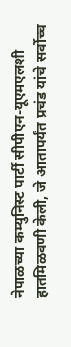नेपाळच्या कम्युनिस्ट पार्टी सीपीएन-यूएमएलशी हातमिळवणी केली, जे आतापर्यंत प्रचंड यांचे सर्वोच्च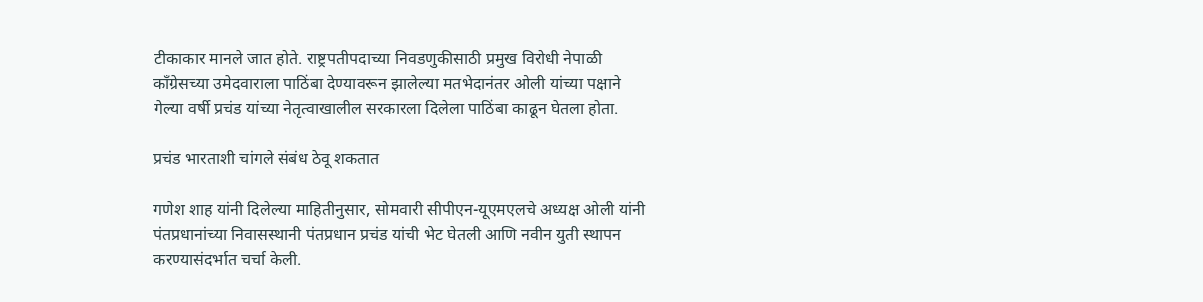टीकाकार मानले जात होते. राष्ट्रपतीपदाच्या निवडणुकीसाठी प्रमुख विरोधी नेपाळी काँग्रेसच्या उमेदवाराला पाठिंबा देण्यावरून झालेल्या मतभेदानंतर ओली यांच्या पक्षाने गेल्या वर्षी प्रचंड यांच्या नेतृत्वाखालील सरकारला दिलेला पाठिंबा काढून घेतला होता.

प्रचंड भारताशी चांगले संबंध ठेवू शकतात

गणेश शाह यांनी दिलेल्या माहितीनुसार, सोमवारी सीपीएन-यूएमएलचे अध्यक्ष ओली यांनी पंतप्रधानांच्या निवासस्थानी पंतप्रधान प्रचंड यांची भेट घेतली आणि नवीन युती स्थापन करण्यासंदर्भात चर्चा केली.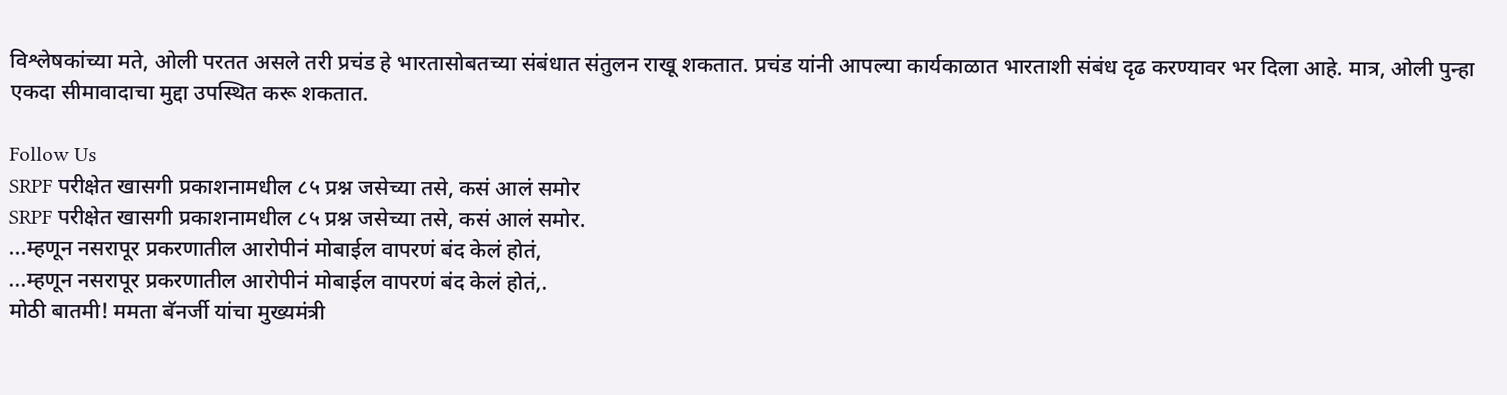विश्लेषकांच्या मते, ओली परतत असले तरी प्रचंड हे भारतासोबतच्या संबंधात संतुलन राखू शकतात. प्रचंड यांनी आपल्या कार्यकाळात भारताशी संबंध दृढ करण्यावर भर दिला आहे. मात्र, ओली पुन्हा एकदा सीमावादाचा मुद्दा उपस्थित करू शकतात.

Follow Us
SRPF परीक्षेत खासगी प्रकाशनामधील ८५ प्रश्न जसेच्या तसे, कसं आलं समोर
SRPF परीक्षेत खासगी प्रकाशनामधील ८५ प्रश्न जसेच्या तसे, कसं आलं समोर.
...म्हणून नसरापूर प्रकरणातील आरोपीनं मोबाईल वापरणं बंद केलं होतं,
...म्हणून नसरापूर प्रकरणातील आरोपीनं मोबाईल वापरणं बंद केलं होतं,.
मोठी बातमी! ममता बॅनर्जी यांचा मुख्यमंत्री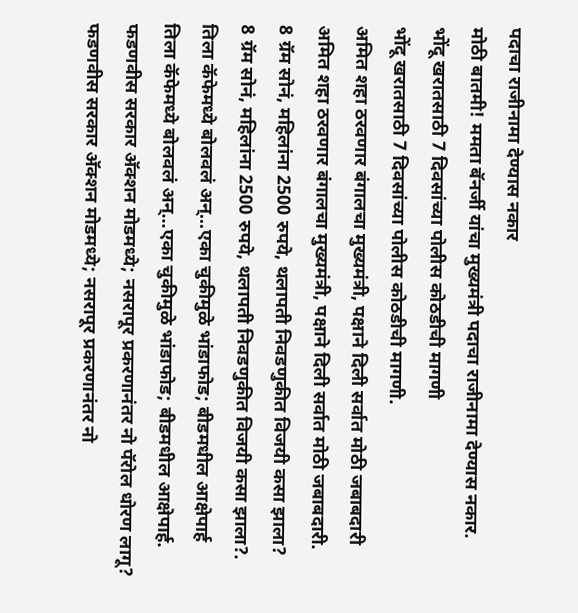पदाचा राजीनामा देण्यास नकार
मोठी बातमी! ममता बॅनर्जी यांचा मुख्यमंत्री पदाचा राजीनामा देण्यास नकार.
भोंदू खरातसाठी 7 दिवसांच्या पोलीस कोठडीची मागणी
भोंदू खरातसाठी 7 दिवसांच्या पोलीस कोठडीची मागणी.
अमित शहा ठरवणार बंगालचा मुख्यमंत्री, पक्षाने दिली सर्वात मोठी जबाबदारी
अमित शहा ठरवणार बंगालचा मुख्यमंत्री, पक्षाने दिली सर्वात मोठी जबाबदारी.
8 ग्रॅम सोनं, महिलांना 2500 रुपये, थलापती निवडणुकीत विजयी कसा झाला?
8 ग्रॅम सोनं, महिलांना 2500 रुपये, थलापती निवडणुकीत विजयी कसा झाला?.
तिला कॅफेमध्ये बोलवलं अन्...एका चुकीमुळे भांडाफोड; बीडमधील आक्षेपार्ह
तिला कॅफेमध्ये बोलवलं अन्...एका चुकीमुळे भांडाफोड; बीडमधील आक्षेपार्ह.
फडणवीस सरकार अ‍ॅक्शन मोडमध्ये; नसरापूर प्रकरणानंतर नो पॅरोल धोरण लागू?
फडणवीस सरकार अ‍ॅक्शन मोडमध्ये; नसरापूर प्रकरणानंतर नो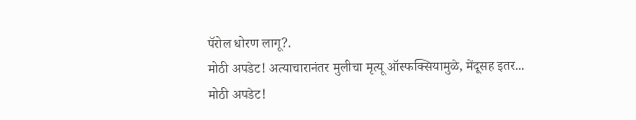पॅरोल धोरण लागू?.
मोठी अपडेट! अत्याचारानंतर मुलीचा मृत्यू ऑस्फक्सियामुळे, मेंदूसह इतर...
मोठी अपडेट!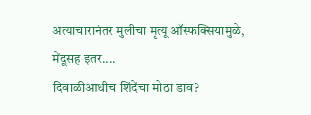अत्याचारानंतर मुलीचा मृत्यू ऑस्फक्सियामुळे, मेंदूसह इतर....
दिवाळीआधीच शिंदेंचा मोठा डाव?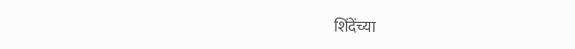शिंदेंच्या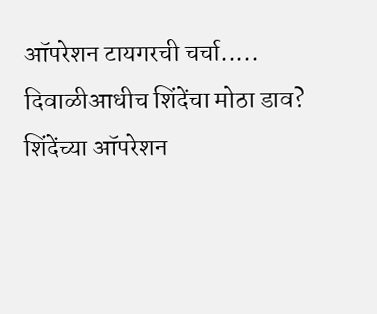ऑपरेशन टायगरची चर्चा.....
दिवाळीआधीच शिंदेंचा मोठा डाव? शिंदेंच्या ऑपरेशन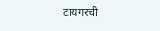टायगरची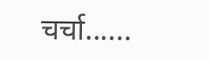चर्चा......